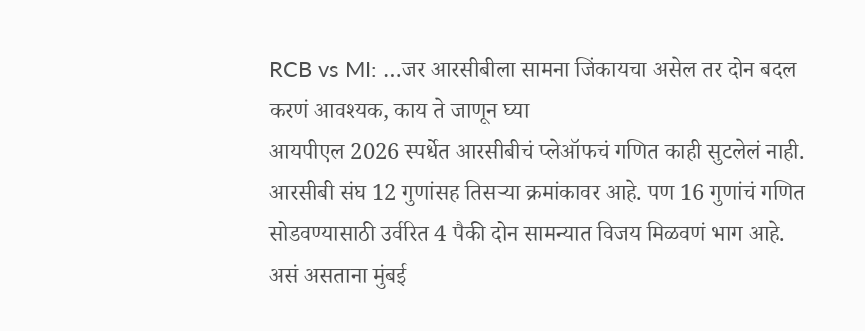RCB vs MI: …जर आरसीबीला सामना जिंकायचा असेल तर दोन बदल करणं आवश्यक, काय ते जाणून घ्या
आयपीएल 2026 स्पर्धेत आरसीबीचं प्लेऑफचं गणित काही सुटलेलं नाही. आरसीबी संघ 12 गुणांसह तिसऱ्या क्रमांकावर आहे. पण 16 गुणांचं गणित सोडवण्यासाठी उर्वरित 4 पैकी दोन सामन्यात विजय मिळवणं भाग आहे. असं असताना मुंबई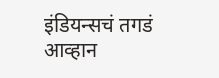इंडियन्सचं तगडं आव्हान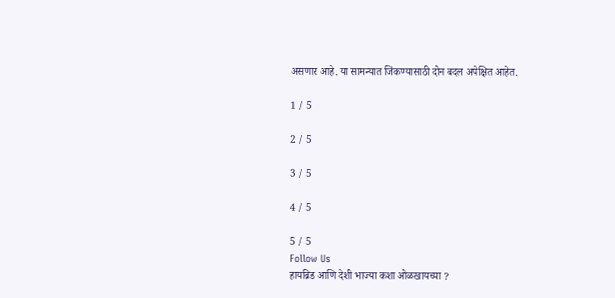असणार आहे. या सामन्यात जिंकण्यासाठी दोन बदल अपेक्षित आहेत.

1 / 5

2 / 5

3 / 5

4 / 5

5 / 5
Follow Us
हायब्रिड आणि देशी भाज्या कशा ओळखायच्या ?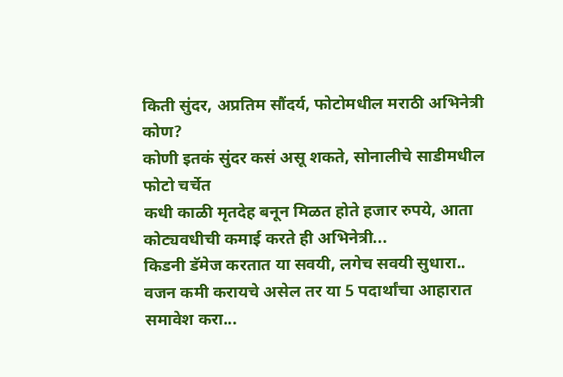किती सुंदर, अप्रतिम सौंदर्य, फोटोमधील मराठी अभिनेत्री कोण?
कोणी इतकं सुंदर कसं असू शकते, सोनालीचे साडीमधील फोटो चर्चेत
कधी काळी मृतदेह बनून मिळत होते हजार रुपये, आता कोट्यवधीची कमाई करते ही अभिनेत्री...
किडनी डॅमेज करतात या सवयी, लगेच सवयी सुधारा..
वजन कमी करायचे असेल तर या 5 पदार्थांचा आहारात समावेश करा...